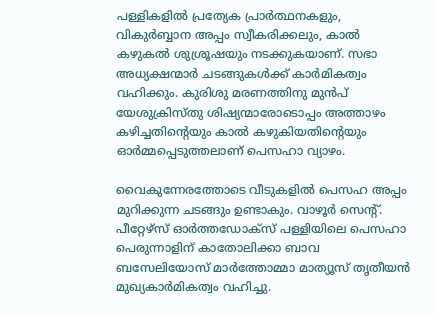പള്ളികളില്‍ പ്രത്യേക പ്രാർത്ഥനകളും, വികുർബ്ബാന അപ്പം സ്വീകരിക്കലും, കാല്‍ കഴുകൽ ശുശ്രൂഷയും നടക്കുകയാണ്. സഭാ അധ്യക്ഷന്മാർ ചടങ്ങുകള്‍ക്ക് കാർമികത്വം വഹിക്കും. കുരിശു മരണത്തിനു മുൻപ് യേശുക്രിസ്തു ശിഷ്യന്മാരോടൊപ്പം അത്താഴം കഴിച്ചതിന്‍റെയും കാല്‍ കഴുകിയതിന്റെയും ഓർമ്മപ്പെടുത്തലാണ് പെസഹാ വ്യാഴം.

വൈകുന്നേരത്തോടെ വീടുകളില്‍ പെസഹ അപ്പം മുറിക്കുന്ന ചടങ്ങും ഉണ്ടാകും. വാഴൂർ സെൻ്റ്. പീറ്റേഴ്സ് ഓർത്തഡോക്സ് പള്ളിയിലെ പെസഹാ പെരുന്നാളിന് കാതോലിക്കാ ബാവ ബസേലിയോസ് മാർത്തോമ്മാ മാത്യൂസ് തൃതീയൻ മുഖ്യകാർമികത്വം വഹിച്ചു.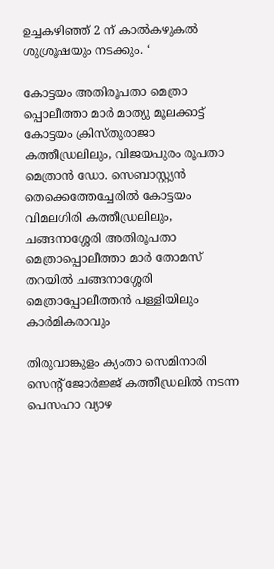ഉച്ചകഴിഞ്ഞ് 2 ന് കാൽകഴുകൽ ശുശ്രൂഷയും നടക്കും. ‘

കോട്ടയം അതിരൂപതാ മെത്രാ പ്പൊലീത്താ മാർ മാത്യു മൂലക്കാട്ട് കോട്ടയം ക്രിസ്തുരാജാ കത്തീഡ്രലിലും, വിജയപുരം രൂപതാ മെത്രാൻ ഡോ. സെബാസ്റ്റ്യൻ തെക്കെത്തേച്ചേരിൽ കോട്ടയം വിമലഗിരി കത്തീഡ്രലിലും, ചങ്ങനാശ്ശേരി അതിരൂപതാ മെത്രാപ്പൊലീത്താ മാർ തോമസ് തറയിൽ ചങ്ങനാശ്ശേരി മെത്രാപ്പോലീത്തൻ പള്ളിയിലും കാർമികരാവും

തിരുവാങ്കുളം ക്യംതാ സെമിനാരി സെന്റ് ജോർജ്ജ് കത്തീഡ്രലില്‍ നടന്ന പെസഹാ വ്യാഴ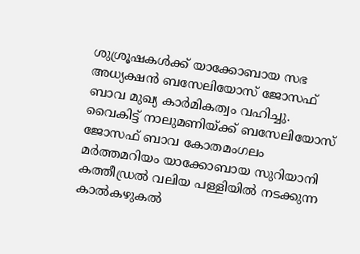ശുശ്രൂഷകള്‍ക്ക് യാക്കോബായ സഭ അധ്യക്ഷൻ ബസേലിയോസ് ജോസഫ് ബാവ മുഖ്യ കാർമികത്വം വഹിച്ചു. വൈകിട്ട് നാലുമണിയ്ക്ക് ബസേലിയോസ് ജോസഫ് ബാവ കോതമംഗലം മർത്തമറിയം യാക്കോബായ സുറിയാനി കത്തീഡ്രല്‍ വലിയ പള്ളിയില്‍ നടക്കുന്ന കാല്‍കഴുകല്‍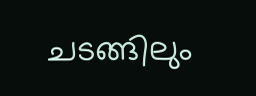ചടങ്ങിലും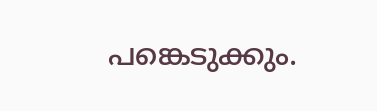പങ്കെടുക്കും.